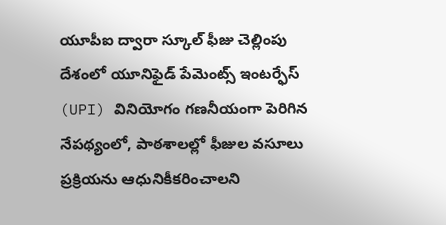యూపీఐ ద్వారా స్కూల్ ఫీజు చెల్లింపు
దేశంలో యూనిఫైడ్ పేమెంట్స్ ఇంటర్ఫేస్ (UPI) వినియోగం గణనీయంగా పెరిగిన నేపథ్యంలో, పాఠశాలల్లో ఫీజుల వసూలు ప్రక్రియను ఆధునికీకరించాలని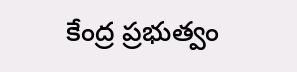కేంద్ర ప్రభుత్వం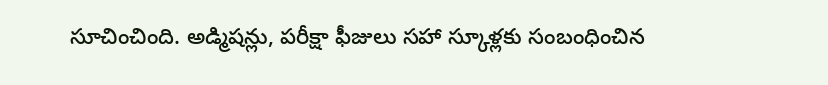సూచించింది. అడ్మిషన్లు, పరీక్షా ఫీజులు సహా స్కూళ్లకు సంబంధించిన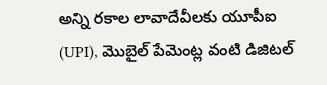అన్ని రకాల లావాదేవీలకు యూపీఐ (UPI), మొబైల్ పేమెంట్ల వంటి డిజిటల్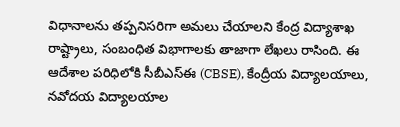విధానాలను తప్పనిసరిగా అమలు చేయాలని కేంద్ర విద్యాశాఖ రాష్ట్రాలు, సంబంధిత విభాగాలకు తాజాగా లేఖలు రాసింది. ఈ ఆదేశాల పరిధిలోకి సీబీఎస్ఈ (CBSE), కేంద్రీయ విద్యాలయాలు, నవోదయ విద్యాలయాల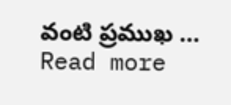వంటి ప్రముఖ … Read more